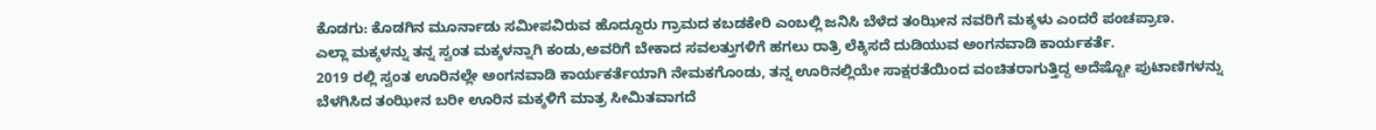ಕೊಡಗು: ಕೊಡಗಿನ ಮೂರ್ನಾಡು ಸಮೀಪವಿರುವ ಹೊದ್ದೂರು ಗ್ರಾಮದ ಕಬಡಕೇರಿ ಎಂಬಲ್ಲಿ ಜನಿಸಿ ಬೆಳೆದ ತಂಝೀನ ನವರಿಗೆ ಮಕ್ಕಳು ಎಂದರೆ ಪಂಚಪ್ರಾಣ.
ಎಲ್ಲಾ ಮಕ್ಕಳನ್ನು ತನ್ನ ಸ್ವಂತ ಮಕ್ಕಳನ್ನಾಗಿ ಕಂಡು,ಅವರಿಗೆ ಬೇಕಾದ ಸವಲತ್ತುಗಳಿಗೆ ಹಗಲು ರಾತ್ರಿ ಲೆಕ್ಕಿಸದೆ ದುಡಿಯುವ ಅಂಗನವಾಡಿ ಕಾರ್ಯಕರ್ತೆ.
2019 ರಲ್ಲಿ ಸ್ವಂತ ಊರಿನಲ್ಲೇ ಅಂಗನವಾಡಿ ಕಾರ್ಯಕರ್ತೆಯಾಗಿ ನೇಮಕಗೊಂಡು, ತನ್ನ ಊರಿನಲ್ಲಿಯೇ ಸಾಕ್ಷರತೆಯಿಂದ ವಂಚಿತರಾಗುತ್ತಿದ್ದ ಅದೆಷ್ಟೋ ಪುಟಾಣಿಗಳನ್ನು ಬೆಳಗಿಸಿದ ತಂಝೀನ ಬರೀ ಊರಿನ ಮಕ್ಕಳಿಗೆ ಮಾತ್ರ ಸೀಮಿತವಾಗದೆ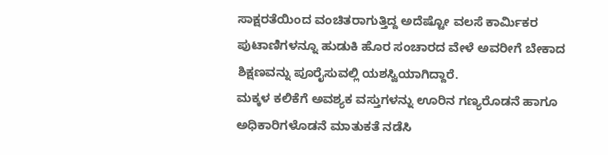ಸಾಕ್ಷರತೆಯಿಂದ ವಂಚಿತರಾಗುತ್ತಿದ್ದ ಅದೆಷ್ಟೋ ವಲಸೆ ಕಾರ್ಮಿಕರ ಪುಟಾಣಿಗಳನ್ನೂ ಹುಡುಕಿ ಹೊರ ಸಂಚಾರದ ವೇಳೆ ಅವರೀಗೆ ಬೇಕಾದ ಶಿಕ್ಷಣವನ್ನು ಪೂರೈಸುವಲ್ಲಿ ಯಶಸ್ವಿಯಾಗಿದ್ದಾರೆ.
ಮಕ್ಕಳ ಕಲಿಕೆಗೆ ಅವಶ್ಯಕ ವಸ್ತುಗಳನ್ನು ಊರಿನ ಗಣ್ಯರೊಡನೆ ಹಾಗೂ ಅಧಿಕಾರಿಗಳೊಡನೆ ಮಾತುಕತೆ ನಡೆಸಿ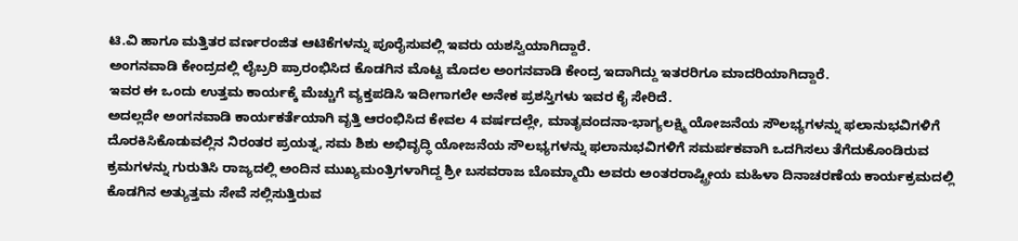ಟಿ.ವಿ ಹಾಗೂ ಮತ್ತಿತರ ವರ್ಣರಂಜಿತ ಆಟಿಕೆಗಳನ್ನು ಪೂರೈಸುವಲ್ಲಿ ಇವರು ಯಶಸ್ವಿಯಾಗಿದ್ದಾರೆ.
ಅಂಗನವಾಡಿ ಕೇಂದ್ರದಲ್ಲಿ ಲೈಬ್ರರಿ ಪ್ರಾರಂಭಿಸಿದ ಕೊಡಗಿನ ಮೊಟ್ಟ ಮೊದಲ ಅಂಗನವಾಡಿ ಕೇಂದ್ರ ಇದಾಗಿದ್ದು ಇತರರಿಗೂ ಮಾದರಿಯಾಗಿದ್ದಾರೆ.
ಇವರ ಈ ಒಂದು ಉತ್ತಮ ಕಾರ್ಯಕ್ಕೆ ಮೆಚ್ಚುಗೆ ವ್ಯಕ್ತಪಡಿಸಿ ಇದೀಗಾಗಲೇ ಅನೇಕ ಪ್ರಶಸ್ತಿಗಳು ಇವರ ಕೈ ಸೇರಿದೆ.
ಅದಲ್ಲದೇ ಅಂಗನವಾಡಿ ಕಾರ್ಯಕರ್ತೆಯಾಗಿ ವೃತ್ತಿ ಆರಂಭಿಸಿದ ಕೇವಲ 4 ವರ್ಷದಲ್ಲೇ, ಮಾತೃವಂದನಾ-ಭಾಗ್ಯಲಕ್ಷ್ಮಿ ಯೋಜನೆಯ ಸೌಲಭ್ಯಗಳನ್ನು ಫಲಾನುಭವಿಗಳಿಗೆ ದೊರಕಿಸಿಕೊಡುವಲ್ಲಿನ ನಿರಂತರ ಪ್ರಯತ್ನ, ಸಮ ಶಿಶು ಅಭಿವೃದ್ಧಿ ಯೋಜನೆಯ ಸೌಲಭ್ಯಗಳನ್ನು ಫಲಾನುಭವಿಗಳಿಗೆ ಸಮರ್ಪಕವಾಗಿ ಒದಗಿಸಲು ತೆಗೆದುಕೊಂಡಿರುವ ಕ್ರಮಗಳನ್ನು ಗುರುತಿಸಿ ರಾಜ್ಯದಲ್ಲಿ ಅಂದಿನ ಮುಖ್ಯಮಂತ್ರಿಗಳಾಗಿದ್ದ ಶ್ರೀ ಬಸವರಾಜ ಬೊಮ್ಮಾಯಿ ಅವರು ಅಂತರರಾಷ್ಟ್ರೀಯ ಮಹಿಳಾ ದಿನಾಚರಣೆಯ ಕಾರ್ಯಕ್ರಮದಲ್ಲಿ ಕೊಡಗಿನ ಅತ್ಯುತ್ತಮ ಸೇವೆ ಸಲ್ಲಿಸುತ್ತಿರುವ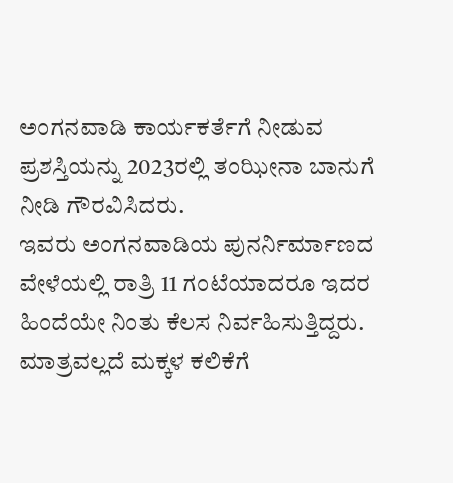ಅಂಗನವಾಡಿ ಕಾರ್ಯಕರ್ತೆಗೆ ನೀಡುವ ಪ್ರಶಸ್ತಿಯನ್ನು 2023ರಲ್ಲಿ ತಂಝೀನಾ ಬಾನುಗೆ ನೀಡಿ ಗೌರವಿಸಿದರು.
ಇವರು ಅಂಗನವಾಡಿಯ ಪುನರ್ನಿರ್ಮಾಣದ ವೇಳೆಯಲ್ಲಿ ರಾತ್ರಿ 11 ಗಂಟೆಯಾದರೂ ಇದರ ಹಿಂದೆಯೇ ನಿಂತು ಕೆಲಸ ನಿರ್ವಹಿಸುತ್ತಿದ್ದರು. ಮಾತ್ರವಲ್ಲದೆ ಮಕ್ಕಳ ಕಲಿಕೆಗೆ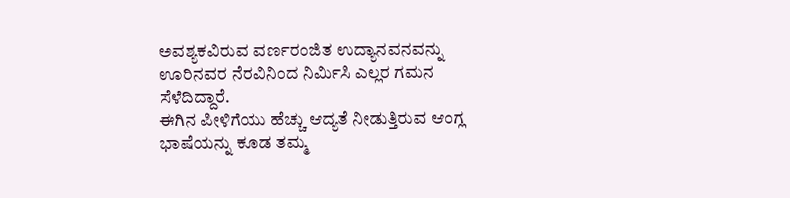ಅವಶ್ಯಕವಿರುವ ವರ್ಣರಂಜಿತ ಉದ್ಯಾನವನವನ್ನು ಊರಿನವರ ನೆರವಿನಿಂದ ನಿರ್ಮಿಸಿ ಎಲ್ಲರ ಗಮನ ಸೆಳೆದಿದ್ದಾರೆ.
ಈಗಿನ ಪೀಳಿಗೆಯು ಹೆಚ್ಚು ಆದ್ಯತೆ ನೀಡುತ್ತಿರುವ ಆಂಗ್ಲ ಭಾಷೆಯನ್ನು ಕೂಡ ತಮ್ಮ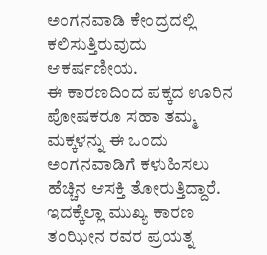ಅಂಗನವಾಡಿ ಕೇಂದ್ರದಲ್ಲಿ ಕಲಿಸುತ್ತಿರುವುದು ಆಕರ್ಷಣೀಯ.
ಈ ಕಾರಣದಿಂದ ಪಕ್ಕದ ಊರಿನ ಪೋಷಕರೂ ಸಹಾ ತಮ್ಮ ಮಕ್ಕಳನ್ನು ಈ ಒಂದು ಅಂಗನವಾಡಿಗೆ ಕಳುಹಿಸಲು ಹೆಚ್ಚಿನ ಆಸಕ್ತಿ ತೋರುತ್ತಿದ್ದಾರೆ.
ಇದಕ್ಕೆಲ್ಲಾ ಮುಖ್ಯ ಕಾರಣ ತಂಝೀನ ರವರ ಪ್ರಯತ್ನ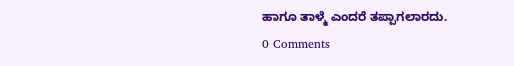ಹಾಗೂ ತಾಳ್ಮೆ ಎಂದರೆ ತಪ್ಪಾಗಲಾರದು.
0 Comments